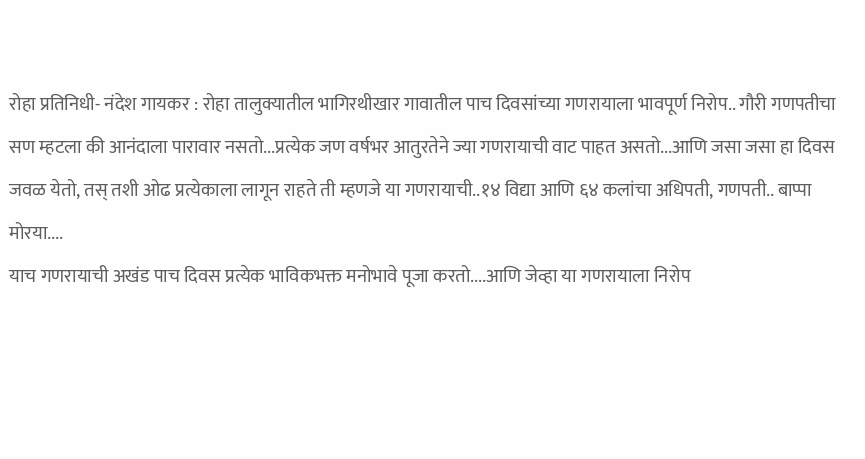रोहा प्रतिनिधी- नंदेश गायकर : रोहा तालुक्यातील भागिरथीखार गावातील पाच दिवसांच्या गणरायाला भावपूर्ण निरोप.. गौरी गणपतीचा सण म्हटला की आनंदाला पारावार नसतो...प्रत्येक जण वर्षभर आतुरतेने ज्या गणरायाची वाट पाहत असतो...आणि जसा जसा हा दिवस जवळ येतो, तस् तशी ओढ प्रत्येकाला लागून राहते ती म्हणजे या गणरायाची..१४ विद्या आणि ६४ कलांचा अधिपती, गणपती.. बाप्पा मोरया....
याच गणरायाची अखंड पाच दिवस प्रत्येक भाविकभक्त मनोभावे पूजा करतो....आणि जेव्हा या गणरायाला निरोप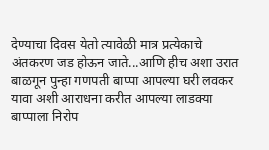देण्याचा दिवस येतो त्यावेळी मात्र प्रत्येकाचे अंतकरण जड होऊन जाते...आणि हीच अशा उरात बाळगून पुन्हा गणपती बाप्पा आपल्या घरी लवकर यावा अशी आराधना करीत आपल्या लाडक्या बाप्पाला निरोप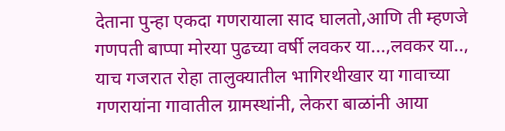देताना पुन्हा एकदा गणरायाला साद घालतो,आणि ती म्हणजे गणपती बाप्पा मोरया पुढच्या वर्षी लवकर या...,लवकर या..,
याच गजरात रोहा तालुक्यातील भागिरथीखार या गावाच्या गणरायांना गावातील ग्रामस्थांनी, लेकरा बाळांनी आया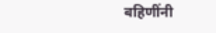बहिणींनी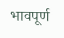भावपूर्ण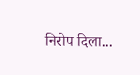निरोप दिला...